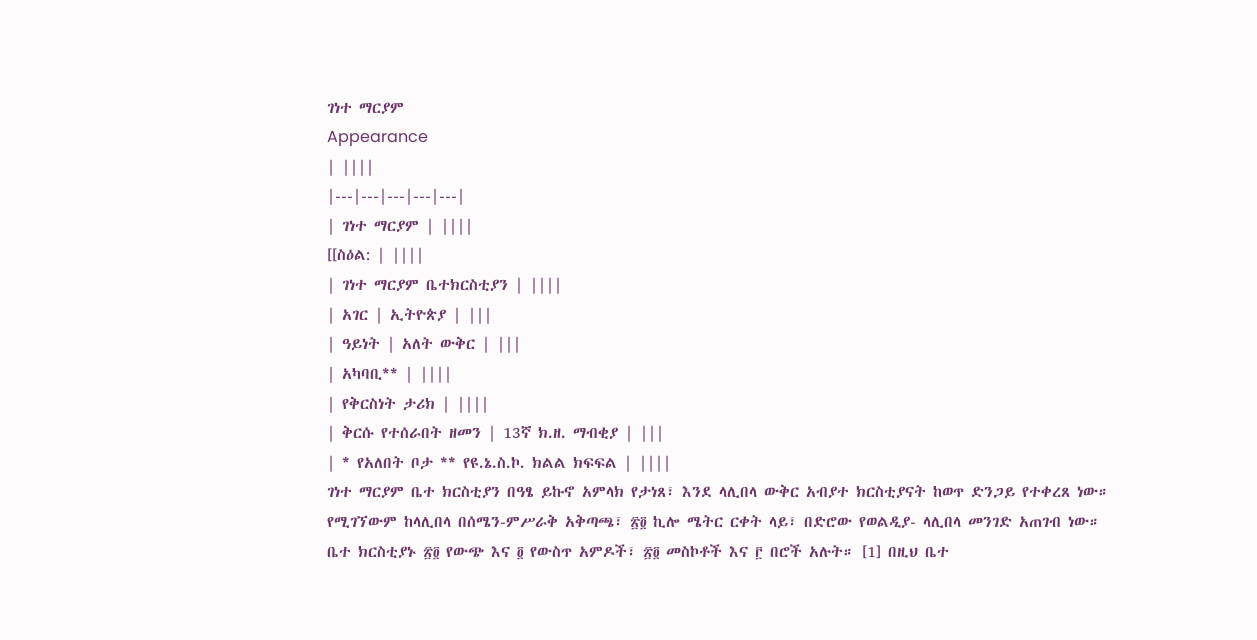ገነተ ማርያም
Appearance
| ||||
|---|---|---|---|---|
| ገነተ ማርያም | ||||
[[ስዕል: | ||||
| ገነተ ማርያም ቤተክርስቲያን | ||||
| አገር | ኢትዮጵያ | |||
| ዓይነት | አለት ውቅር | |||
| አካባቢ** | ||||
| የቅርስነት ታሪክ | ||||
| ቅርሱ የተሰራበት ዘመን | 13ኛ ክ.ዘ. ማብቂያ | |||
| * የአለበት ቦታ ** የዩ.ኔ.ስ.ኮ. ክልል ክፍፍል | ||||
ገነተ ማርያም ቤተ ክርስቲያን በዓፄ ይኩኖ አምላክ የታነጸ፣ እንደ ላሊበላ ውቅር አብያተ ክርስቲያናት ከወጥ ድንጋይ የተቀረጸ ነው። የሚገኘውም ከላሊበላ በሰሜን-ምሥራቅ አቅጣጫ፣ ፳፬ ኪሎ ሜትር ርቀት ላይ፣ በድሮው የወልዲያ- ላሊበላ መንገድ አጠገብ ነው።
ቤተ ክርስቲያኑ ፳፬ የውጭ እና ፬ የውስጥ አምዶች፣ ፳፬ መስኮቶች እና ፫ በሮች አሉት። [1] በዚህ ቤተ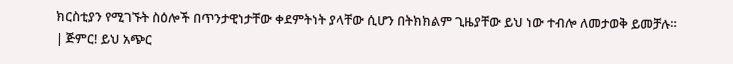ክርስቲያን የሚገኙት ስዕሎች በጥንታዊነታቸው ቀደምትነት ያላቸው ሲሆን በትክክልም ጊዜያቸው ይህ ነው ተብሎ ለመታወቅ ይመቻሉ።
| ጅምር! ይህ አጭር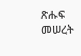ጽሑፍ መሠረት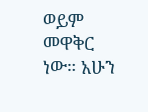ወይም መዋቅር ነው። አሁን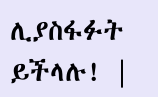ሊያስፋፉት ይችላሉ! |